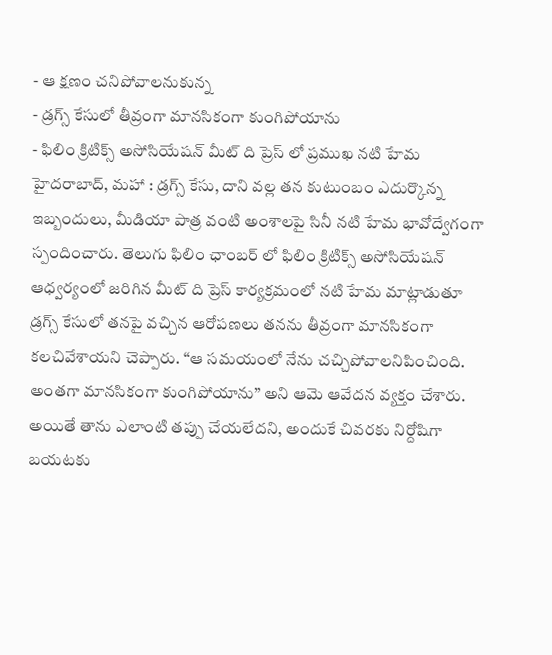- ఆ క్షణం చనిపోవాలనుకున్న
- డ్రగ్స్ కేసులో తీవ్రంగా మానసికంగా కుంగిపోయాను
- ఫిలిం క్రిటిక్స్ అసోసియేషన్ మీట్ ది ప్రెస్ లో ప్రముఖ నటి హేమ
హైదరాబాద్, మహా : డ్రగ్స్ కేసు, దాని వల్ల తన కుటుంబం ఎదుర్కొన్న ఇబ్బందులు, మీడియా పాత్ర వంటి అంశాలపై సినీ నటి హేమ భావోద్వేగంగా స్పందించారు. తెలుగు ఫిలిం ఛాంబర్ లో ఫిలిం క్రిటిక్స్ అసోసియేషన్ ఆధ్వర్యంలో జరిగిన మీట్ ది ప్రెస్ కార్యక్రమంలో నటి హేమ మాట్లాడుతూ డ్రగ్స్ కేసులో తనపై వచ్చిన ఆరోపణలు తనను తీవ్రంగా మానసికంగా కలచివేశాయని చెప్పారు. “ఆ సమయంలో నేను చచ్చిపోవాలనిపించింది. అంతగా మానసికంగా కుంగిపోయాను” అని ఆమె ఆవేదన వ్యక్తం చేశారు. అయితే తాను ఎలాంటి తప్పు చేయలేదని, అందుకే చివరకు నిర్దోషిగా బయటకు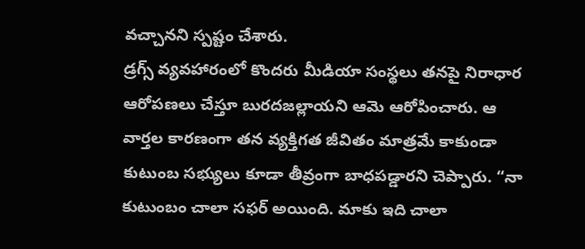వచ్చానని స్పష్టం చేశారు.
డ్రగ్స్ వ్యవహారంలో కొందరు మీడియా సంస్థలు తనపై నిరాధార ఆరోపణలు చేస్తూ బురదజల్లాయని ఆమె ఆరోపించారు. ఆ వార్తల కారణంగా తన వ్యక్తిగత జీవితం మాత్రమే కాకుండా కుటుంబ సభ్యులు కూడా తీవ్రంగా బాధపడ్డారని చెప్పారు. “నా కుటుంబం చాలా సఫర్ అయింది. మాకు ఇది చాలా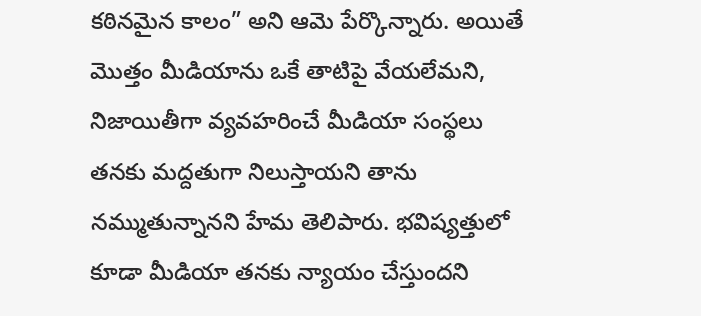కఠినమైన కాలం” అని ఆమె పేర్కొన్నారు. అయితే మొత్తం మీడియాను ఒకే తాటిపై వేయలేమని, నిజాయితీగా వ్యవహరించే మీడియా సంస్థలు తనకు మద్దతుగా నిలుస్తాయని తాను నమ్ముతున్నానని హేమ తెలిపారు. భవిష్యత్తులో కూడా మీడియా తనకు న్యాయం చేస్తుందని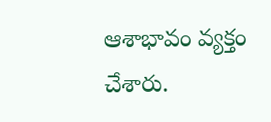ఆశాభావం వ్యక్తం చేశారు.